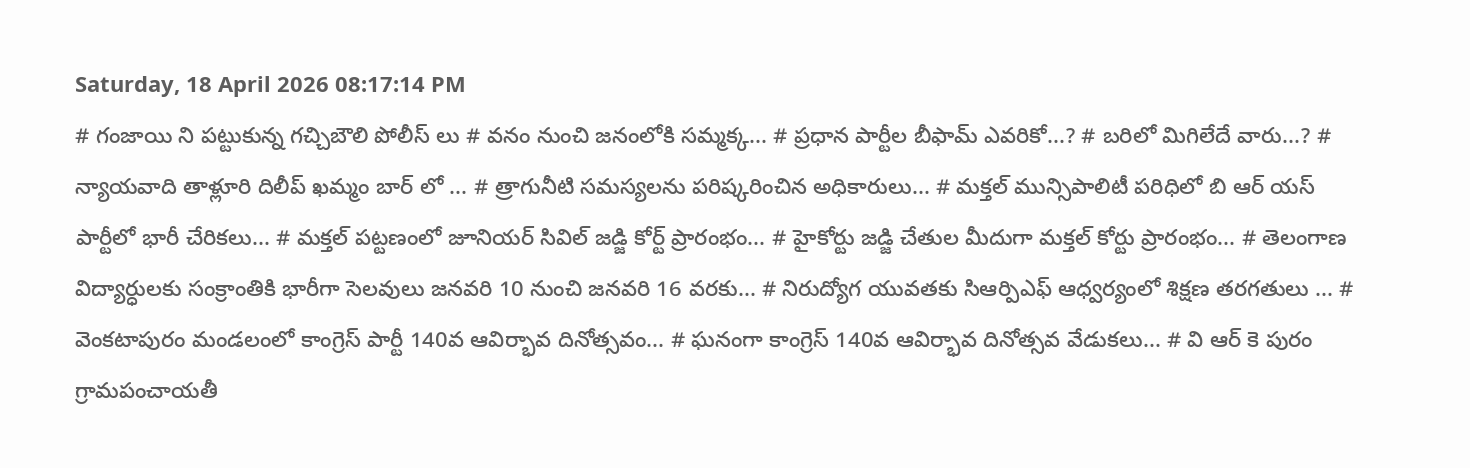Saturday, 18 April 2026 08:17:14 PM
# గంజాయి ని పట్టుకున్న గచ్చిబౌలి పోలీస్ లు # వనం నుంచి జనంలోకి సమ్మక్క... # ప్రధాన పార్టీల బీఫామ్ ఎవరికో...? # బరిలో మిగిలేదే వారు...? # న్యాయవాది తాళ్లూరి దిలీప్ ఖమ్మం బార్ లో ... # త్రాగునీటి సమస్యలను పరిష్కరించిన అధికారులు... # మక్తల్ మున్సిపాలిటీ పరిధిలో బి ఆర్ యస్ పార్టీలో భారీ చేరికలు... # మక్తల్ పట్టణంలో జూనియర్ సివిల్ జడ్జి కోర్ట్ ప్రారంభం... # హైకోర్టు జడ్జి చేతుల మీదుగా మక్తల్ కోర్టు ప్రారంభం... # తెలంగాణ విద్యార్ధులకు సంక్రాంతికి భారీగా సెలవులు జనవరి 10 నుంచి జనవరి 16 వరకు... # నిరుద్యోగ యువతకు సిఆర్పిఎఫ్ ఆధ్వర్యంలో శిక్షణ తరగతులు ... # వెంకటాపురం మండలంలో కాంగ్రెస్ పార్టీ 140వ ఆవిర్భావ దినోత్సవం... # ఘనంగా కాంగ్రెస్ 140వ ఆవిర్భావ దినోత్సవ వేడుకలు... # వి ఆర్ కె పురం గ్రామపంచాయతీ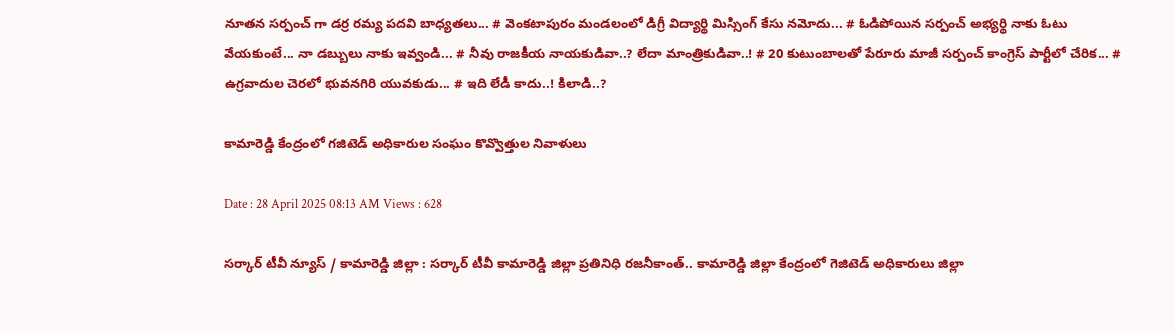నూతన సర్పంచ్ గా డర్ర రమ్య పదవి బాధ్యతలు... # వెంకటాపురం మండలంలో డిగ్రీ విద్యార్థి మిస్సింగ్ కేసు నమోదు... # ఓడిపోయిన సర్పంచ్ అభ్యర్థి నాకు ఓటు వేయకుంటే... నా డబ్బులు నాకు ఇవ్వండి... # నీవు రాజకీయ నాయకుడివా..? లేదా మాంత్రికుడివా..! # 20 కుటుంబాలతో పేరూరు మాజీ సర్పంచ్ కాంగ్రెస్ పార్టీలో చేరిక... # ఉగ్రవాదుల చెరలో భువనగిరి యువకుడు... # ఇది లేడీ కాదు..! కిలాడి..?

కామారెడ్డి కేంద్రంలో గజిటెడ్ అధికారుల సంఘం కొవ్వొత్తుల నివాళులు

Date : 28 April 2025 08:13 AM Views : 628

సర్కార్ టీవీ న్యూస్ / కామారెడ్డి జిల్లా : సర్కార్ టీవీ కామారెడ్డి జిల్లా ప్రతినిధి రజనీకాంత్.. కామారెడ్డి జిల్లా కేంద్రంలో గెజిటెడ్ అధికారులు జిల్లా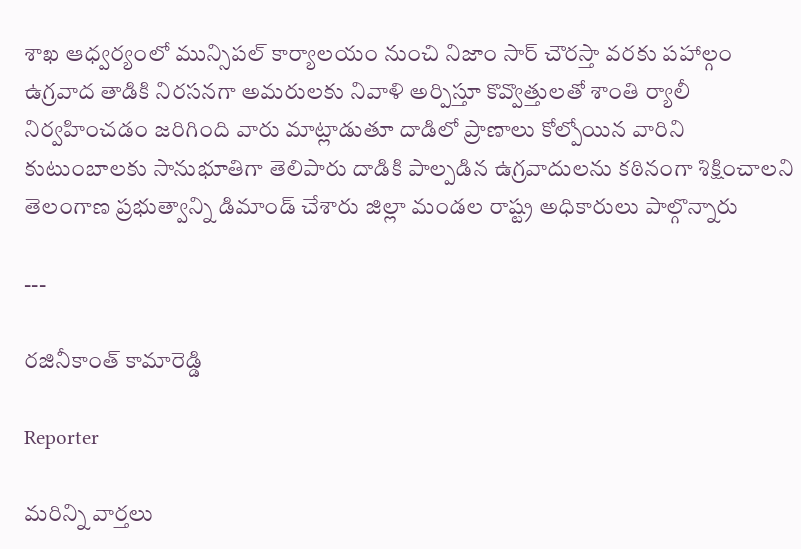శాఖ ఆధ్వర్యంలో మున్సిపల్ కార్యాలయం నుంచి నిజాం సార్ చౌరస్తా వరకు పహాల్గం ఉగ్రవాద తాడికి నిరసనగా అమరులకు నివాళి అర్పిస్తూ కొవ్వొత్తులతో శాంతి ర్యాలీ నిర్వహించడం జరిగింది వారు మాట్లాడుతూ దాడిలో ప్రాణాలు కోల్పోయిన వారిని కుటుంబాలకు సానుభూతిగా తెలిపారు దాడికి పాల్పడిన ఉగ్రవాదులను కఠినంగా శిక్షించాలని తెలంగాణ ప్రభుత్వాన్ని డిమాండ్ చేశారు జిల్లా మండల రాష్ట్ర అధికారులు పాల్గొన్నారు

---

రజినీకాంత్ కామారెడ్డి

Reporter

మరిన్ని వార్తలు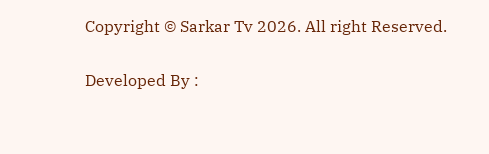Copyright © Sarkar Tv 2026. All right Reserved.

Developed By :